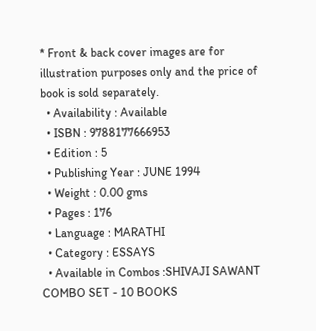* Front & back cover images are for illustration purposes only and the price of book is sold separately.
  • Availability : Available
  • ISBN : 9788177666953
  • Edition : 5
  • Publishing Year : JUNE 1994
  • Weight : 0.00 gms
  • Pages : 176
  • Language : MARATHI
  • Category : ESSAYS
  • Available in Combos :SHIVAJI SAWANT COMBO SET - 10 BOOKS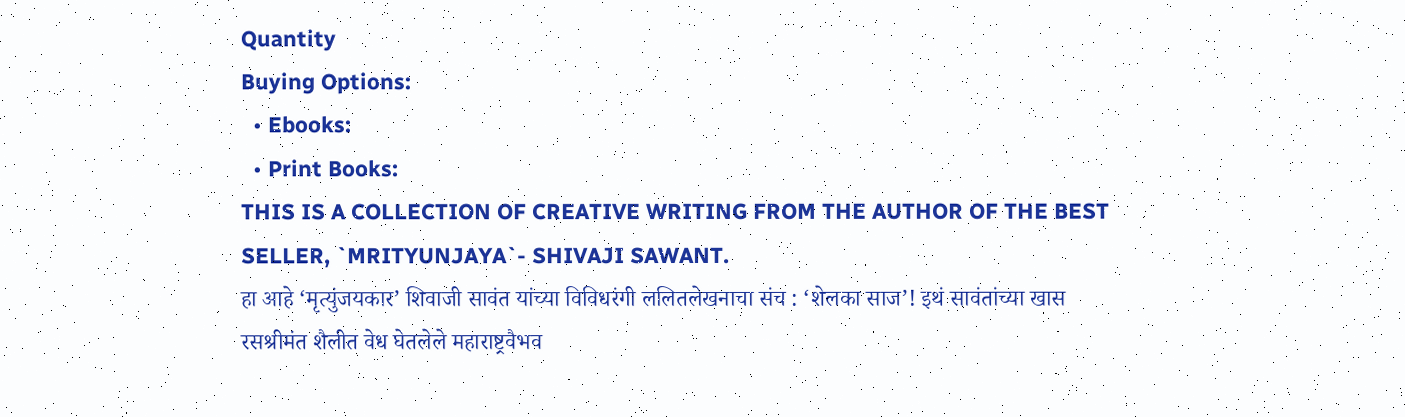Quantity
Buying Options:
  • Ebooks:
  • Print Books:
THIS IS A COLLECTION OF CREATIVE WRITING FROM THE AUTHOR OF THE BEST SELLER, `MRITYUNJAYA`- SHIVAJI SAWANT.
हा आहे ‘मृत्युंजयकार’ शिवाजी सावंत यांच्या विविधरंगी ललितलेखनाचा संच : ‘शेलका साज’! इथं सावंतांच्या खास रसश्रीमंत शैलीत वेध घेतलेले महाराष्ट्रवैभव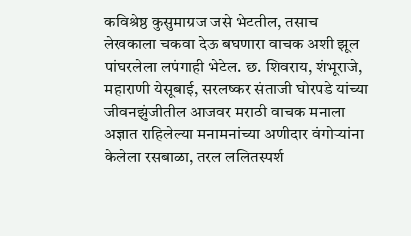कविश्रेष्ठ कुसुमाग्रज जसे भेटतील, तसाच लेखकाला चकवा देऊ बघणारा वाचक अशी झूल पांघरलेला लपंगाही भेटेल. छ. शिवराय, शंभूराजे, महाराणी येसूबाई, सरलष्कर संताजी घोरपडे यांच्या जीवनझुंजीतील आजवर मराठी वाचक मनाला अज्ञात राहिलेल्या मनामनांच्या अणीदार वंगोऱ्यांना केलेला रसबाळा, तरल ललितस्पर्श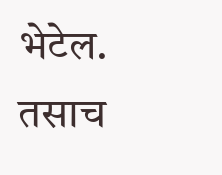भेटेल. तसाच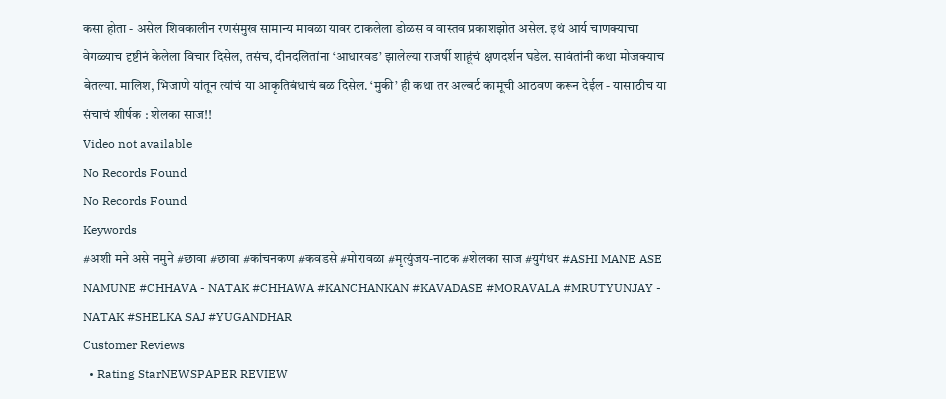कसा होता - असेल शिवकालीन रणसंमुख सामान्य मावळा यावर टाकलेला डोळस व वास्तव प्रकाशझोत असेल. इथं आर्य चाणक्याचा वेगळ्याच दृष्टीनं केलेला विचार दिसेल, तसंच, दीनदलितांना ‘आधारवड’ झालेल्या राजर्षी शाहूंचं क्षणदर्शन घडेल. सावंतांनी कथा मोजक्याच बेतल्या. मालिश, भिजाणे यांतून त्यांचं या आकृतिबंधाचं बळ दिसेल. ‘मुकी’ ही कथा तर अल्बर्ट कामूची आठवण करून देईल - यासाठीच या संचाचं शीर्षक : शेलका साज!!
Video not available
No Records Found
No Records Found
Keywords
#अशी मने असे नमुने #छावा #छावा #कांचनकण #कवडसे #मोरावळा #मृत्युंजय-नाटक #शेलका साज #युगंधर #ASHI MANE ASE NAMUNE #CHHAVA - NATAK #CHHAWA #KANCHANKAN #KAVADASE #MORAVALA #MRUTYUNJAY - NATAK #SHELKA SAJ #YUGANDHAR
Customer Reviews
  • Rating StarNEWSPAPER REVIEW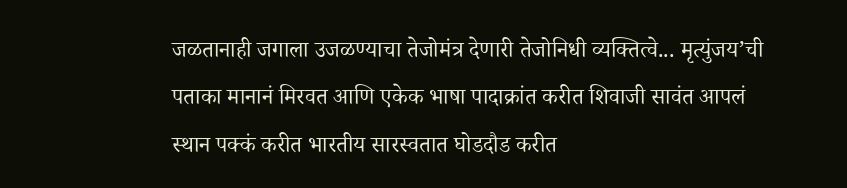जळतानाही जगाला उजळण्याचा तेजोमंत्र देणारी तेजोनिधी व्यक्तित्वे... मृत्युंजय’ची पताका मानानं मिरवत आणि एकेक भाषा पादाक्रांत करीत शिवाजी सावंत आपलं स्थान पक्कं करीत भारतीय सारस्वतात घोडदौड करीत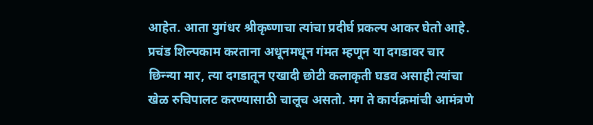आहेत. आता युगंधर श्रीकृष्णाचा त्यांचा प्रदीर्घ प्रकल्प आकर घेतो आहे. प्रचंड शिल्पकाम करताना अधूनमधून गंमत म्हणून या दगडावर चार छिन्न्या मार, त्या दगडातून एखादी छोटी कलाकृती घडव असाही त्यांचा खेळ रुचिपालट करण्यासाठी चालूच असतो. मग ते कार्यक्रमांची आमंत्रणे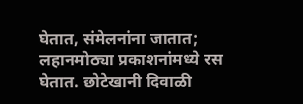घेतात, संमेलनांना जातात; लहानमोठ्या प्रकाशनांमध्ये रस घेतात. छोटेखानी दिवाळी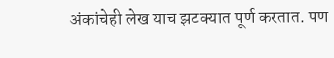अंकांचेही लेख याच झटक्यात पूर्ण करतात. पण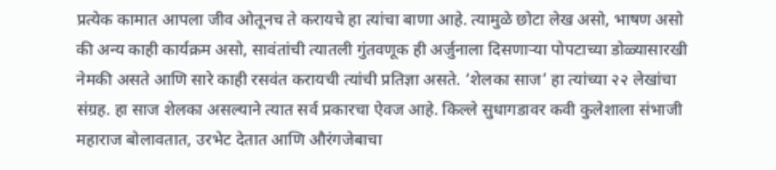प्रत्येक कामात आपला जीव ओतूनच ते करायचे हा त्यांचा बाणा आहे. त्यामुळे छोटा लेख असो, भाषण असो की अन्य काही कार्यक्रम असो, सावंतांची त्यातली गुंतवणूक ही अर्जुनाला दिसणाऱ्या पोपटाच्या डोळ्यासारखी नेमकी असते आणि सारे काही रसवंत करायची त्यांची प्रतिज्ञा असते. ‘शेलका साज’ हा त्यांच्या २२ लेखांचा संग्रह. हा साज शेलका असल्याने त्यात सर्व प्रकारचा ऐवज आहे. किल्ले सुधागडावर कवी कुलेशाला संभाजी महाराज बोलावतात, उरभेट देतात आणि औरंगजेबाचा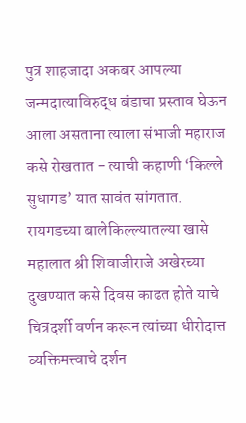पुत्र शाहजादा अकबर आपल्या जन्मदात्याविरुद्ध बंडाचा प्रस्ताव घेऊन आला असताना त्याला संभाजी महाराज कसे रोखतात - त्याची कहाणी ‘किल्ले सुधागड’ यात सावंत सांगतात. रायगडच्या बालेकिल्ल्यातल्या खासे महालात श्री शिवाजीराजे अखेरच्या दुखण्यात कसे दिवस काढत होते याचे चित्रदर्शी वर्णन करून त्यांच्या धीरोदात्त व्यक्तिमत्त्वाचे दर्शन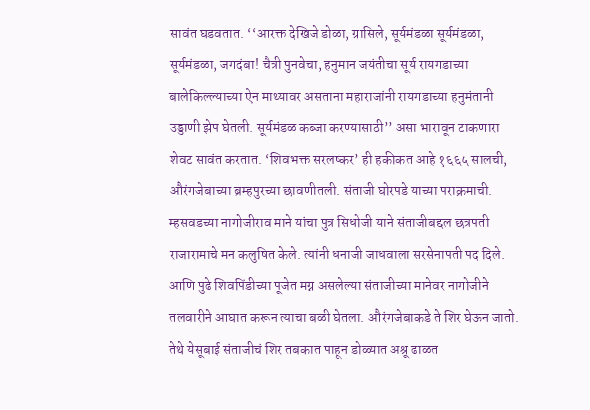सावंत घडवतात. ‘‘आरक्त देखिजे डोळा, ग्रासिले, सूर्यमंडळा सूर्यमंडळा, सूर्यमंडळा, जगदंबा! चैत्री पुनवेचा, हनुमान जयंतीचा सूर्य रायगडाच्या बालेकिल्ल्याच्या ऐन माथ्यावर असताना महाराजांनी रायगडाच्या हनुमंतानी उड्डाणी झेप घेतली. सूर्यमंडळ कब्जा करण्यासाठी’’ असा भारावून टाकणारा शेवट सावंत करतात. ‘शिवभक्त सरलष्कर’ ही हकीकत आहे १६६५ सालची, औरंगजेबाच्या ब्रम्हपुरच्या छावणीतली. संताजी घोरपडे याच्या पराक्रमाची. म्हसवडच्या नागोजीराव माने यांचा पुत्र सिधोजी याने संताजीबद्दल छत्रपती राजारामाचे मन कलुषित केले. त्यांनी धनाजी जाधवाला सरसेनापती पद दिले. आणि पुढे शिवपिंडीच्या पूजेत मग्न असलेल्या संताजीच्या मानेवर नागोजीने तलवारीने आघात करून त्याचा बळी घेतला. औरंगजेबाकडे ते शिर घेऊन जातो. तेथे येसूबाई संताजीचं शिर तबकात पाहून डोळ्यात अश्रू ढाळत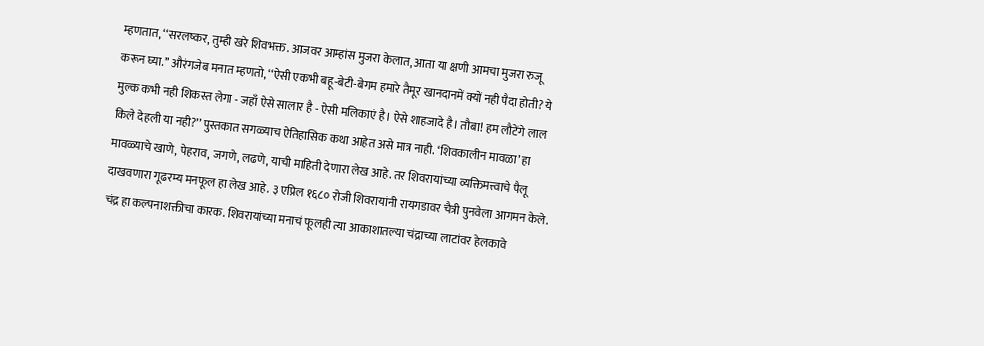म्हणतात, ‘‘सरलष्कर, तुम्ही खरे शिवभक्त. आजवर आम्हांस मुजरा केलात, आता या क्षणी आमचा मुजरा रुजू करून घ्या.’’ औरंगजेब मनात म्हणतो, ‘‘ऐसी एकभी बहू-बेटी-बेगम हमारे तैमूर खानदानमें क्यों नही पैदा होती? ये मुल्क कभी नही शिकस्त लेगा - जहाँ ऐसे सालार है - ऐसी मलिकाएं है। ऐसे शाहजादे है। तौबा! हम लौटेंगे लाल किले देहली या नही?’’ पुस्तकात सगळ्याच ऐतिहासिक कथा आहेत असे मात्र नाही. ‘शिवकालीन मावळा’ हा मावळ्याचे खाणे, पेहराव, जगणे, लढणे, याची माहिती देणारा लेख आहे. तर शिवरायांच्या व्यक्तिमत्त्वाचे पैलू दाखवणारा गूढरम्य मनफूल हा लेख आहे. ३ एप्रिल १६८० रोजी शिवरायांनी रायगडावर चैत्री पुनवेला आगमन केले. चंद्र हा कल्पनाशक्तीचा कारक. शिवरायांच्या मनाचं फूलही त्या आकाशातल्या चंद्राच्या लाटांवर हेलकावे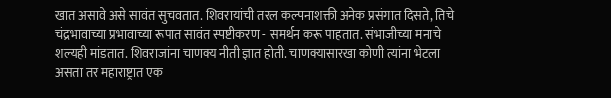खात असावे असे सावंत सुचवतात. शिवरायांची तरल कल्पनाशक्ती अनेक प्रसंगात दिसते, तिचे चंद्रभावाच्या प्रभावाच्या रूपात सावंत स्पष्टीकरण - समर्थन करू पाहतात. संभाजीच्या मनाचे शल्यही मांडतात. शिवराजांना चाणक्य नीती ज्ञात होती. चाणक्यासारखा कोणी त्यांना भेटला असता तर महाराष्ट्रात एक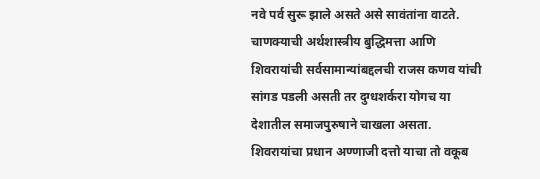नवे पर्व सुरू झाले असते असे सावंतांना वाटते. चाणक्याची अर्थशास्त्रीय बुद्धिमत्ता आणि शिवरायांची सर्वसामान्यांबद्दलची राजस कणव यांची सांगड पडली असती तर दुग्धशर्करा योगच या देशातील समाजपुरुषाने चाखला असता. शिवरायांचा प्रधान अण्णाजी दत्तो याचा तो वकूब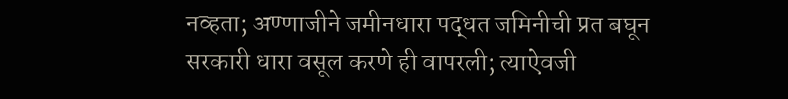नव्हता; अण्णाजीने जमीनधारा पद्धत जमिनीची प्रत बघून सरकारी धारा वसूल करणे ही वापरली; त्याऐवजी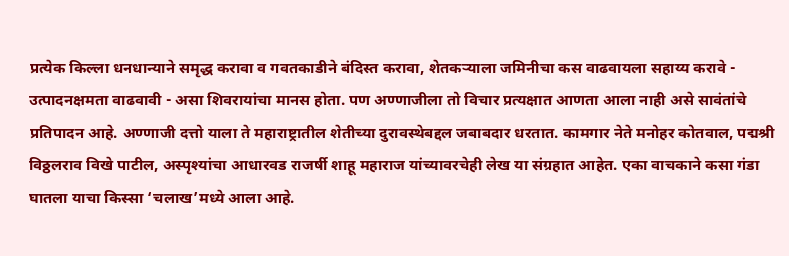प्रत्येक किल्ला धनधान्याने समृद्ध करावा व गवतकाडीने बंदिस्त करावा, शेतकऱ्याला जमिनीचा कस वाढवायला सहाय्य करावे - उत्पादनक्षमता वाढवावी - असा शिवरायांचा मानस होता. पण अण्णाजीला तो विचार प्रत्यक्षात आणता आला नाही असे सावंतांचे प्रतिपादन आहे. अण्णाजी दत्तो याला ते महाराष्ट्रातील शेतीच्या दुरावस्थेबद्दल जबाबदार धरतात. कामगार नेते मनोहर कोतवाल, पद्मश्री विठ्ठलराव विखे पाटील, अस्पृश्यांचा आधारवड राजर्षी शाहू महाराज यांच्यावरचेही लेख या संग्रहात आहेत. एका वाचकाने कसा गंडा घातला याचा किस्सा ‘चलाख’मध्ये आला आहे.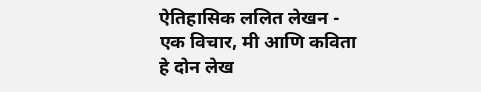ऐतिहासिक ललित लेखन - एक विचार, मी आणि कविता हे दोन लेख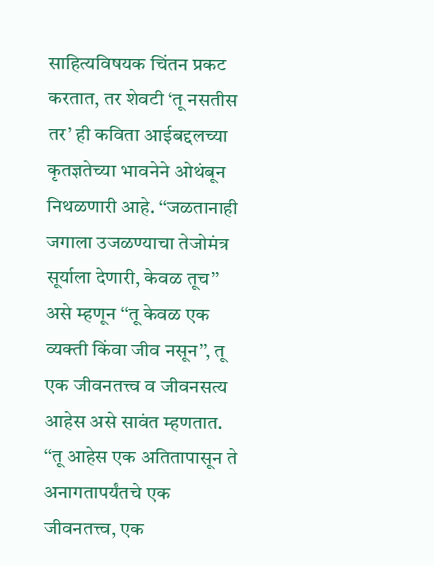साहित्यविषयक चिंतन प्रकट करतात, तर शेवटी ‘तू नसतीस तर’ ही कविता आईबद्दलच्या कृतज्ञतेच्या भावनेने ओथंबून निथळणारी आहे. ‘‘जळतानाही जगाला उजळण्याचा तेजोमंत्र सूर्याला देणारी, केवळ तूच’’ असे म्हणून ‘‘तू केवळ एक व्यक्ती किंवा जीव नसून’’, तू एक जीवनतत्त्व व जीवनसत्य आहेस असे सावंत म्हणतात. ‘‘तू आहेस एक अतितापासून ते अनागतापर्यंतचे एक जीवनतत्त्व, एक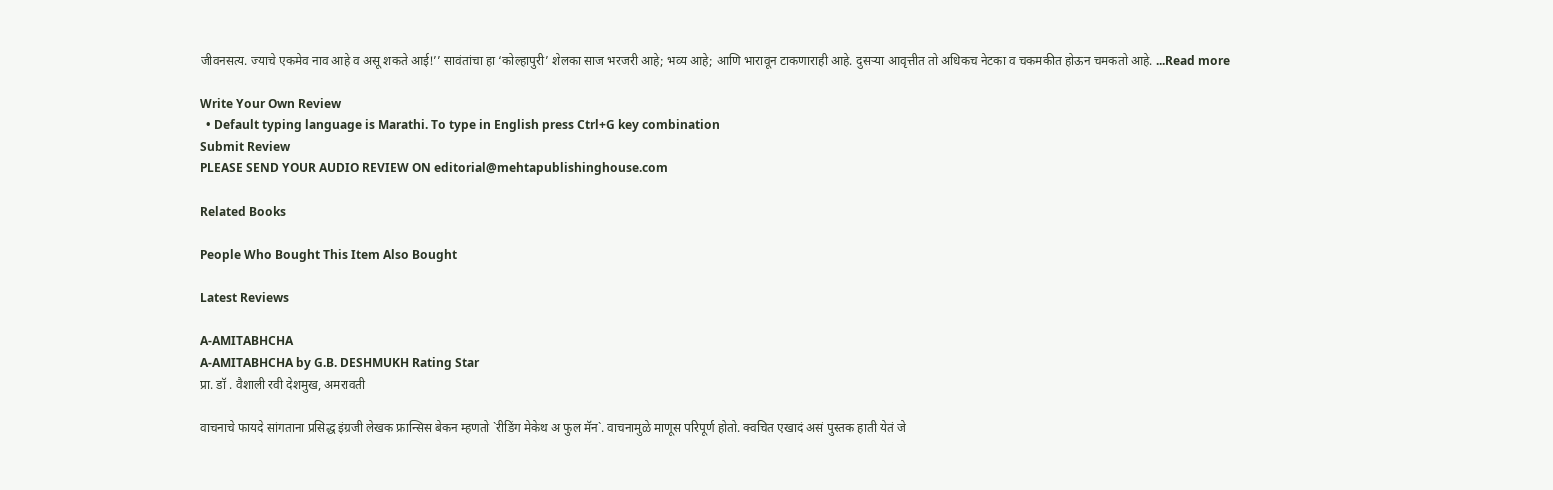जीवनसत्य. ज्याचे एकमेव नाव आहे व असू शकते आई!’’ सावंतांचा हा ‘कोल्हापुरी’ शेलका साज भरजरी आहे; भव्य आहे; आणि भारावून टाकणाराही आहे. दुसऱ्या आवृत्तीत तो अधिकच नेटका व चकमकीत होऊन चमकतो आहे. ...Read more

Write Your Own Review
  • Default typing language is Marathi. To type in English press Ctrl+G key combination
Submit Review
PLEASE SEND YOUR AUDIO REVIEW ON editorial@mehtapublishinghouse.com

Related Books

People Who Bought This Item Also Bought

Latest Reviews

A-AMITABHCHA
A-AMITABHCHA by G.B. DESHMUKH Rating Star
प्रा. डॉ . वैशाली रवी देशमुख, अमरावती

वाचनाचे फायदे सांगताना प्रसिद्ध इंग्रजी लेखक फ्रान्सिस बेकन म्हणतो `रीडिंग मेकेथ अ फुल मॅन`. वाचनामुळे माणूस परिपूर्ण होतो. क्वचित एखादं असं पुस्तक हाती येतं जे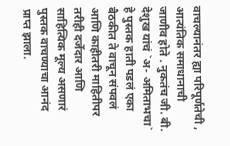वाचल्यानंतर ह्या परिपूर्णतेची , आत्यंतिक समाधानाची जाणीव होते . नुकतंच जी. बी. देशुख यांचं `अ- अमिताभचा` हे पुस्तक हाती पडलं एका बैठकीत ते वाचून संपवलं आणि काहीतरी माहितीपर तरीही दर्जेदार आणि साहित्यिक मूल्य असणारं पुस्तक वाचण्याचा आनंद प्राप्त झाला.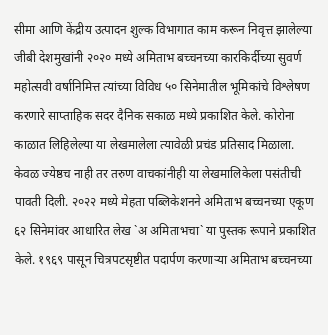सीमा आणि केंद्रीय उत्पादन शुल्क विभागात काम करून निवृत्त झालेल्या जीबी देशमुखांनी २०२० मध्ये अमिताभ बच्चनच्या कारकिर्दीच्या सुवर्ण महोत्सवी वर्षानिमित्त त्यांच्या विविध ५० सिनेमातील भूमिकांचे विश्लेषण करणारे साप्ताहिक सदर दैनिक सकाळ मध्ये प्रकाशित केले. कोरोना काळात लिहिलेल्या या लेखमालेला त्यावेळी प्रचंड प्रतिसाद मिळाला. केवळ ज्येष्ठच नाही तर तरुण वाचकांनीही या लेखमालिकेला पसंतीची पावती दिली. २०२२ मध्ये मेहता पब्लिकेशनने अमिताभ बच्चनच्या एकूण ६२ सिनेमांवर आधारित लेख `अ अमिताभचा` या पुस्तक रूपाने प्रकाशित केले. १९६९ पासून चित्रपटसृष्टीत पदार्पण करणाऱ्या अमिताभ बच्चनच्या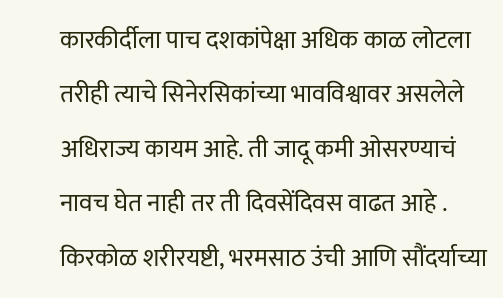कारकीर्दीला पाच दशकांपेक्षा अधिक काळ लोटला तरीही त्याचे सिनेरसिकांच्या भावविश्वावर असलेले अधिराज्य कायम आहे. ती जादू कमी ओसरण्याचं नावच घेत नाही तर ती दिवसेंदिवस वाढत आहे . किरकोळ शरीरयष्टी, भरमसाठ उंची आणि सौंदर्याच्या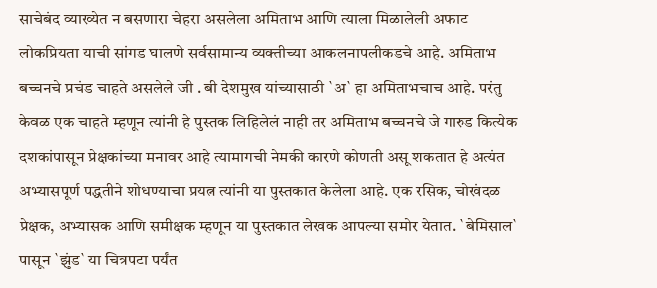साचेबंद व्याख्येत न बसणारा चेहरा असलेला अमिताभ आणि त्याला मिळालेली अफाट लोकप्रियता याची सांगड घालणे सर्वसामान्य व्यक्तीच्या आकलनापलीकडचे आहे. अमिताभ बच्चनचे प्रचंड चाहते असलेले जी . बी देशमुख यांच्यासाठी `अ` हा अमिताभचाच आहे. परंतु केवळ एक चाहते म्हणून त्यांनी हे पुस्तक लिहिलेलं नाही तर अमिताभ बच्चनचे जे गारुड कित्येक दशकांपासून प्रेक्षकांच्या मनावर आहे त्यामागची नेमकी कारणे कोणती असू शकतात हे अत्यंत अभ्यासपूर्ण पद्धतीने शोधण्याचा प्रयत्न त्यांनी या पुस्तकात केलेला आहे. एक रसिक, चोखंदळ प्रेक्षक, अभ्यासक आणि समीक्षक म्हणून या पुस्तकात लेखक आपल्या समोर येतात. `बेमिसाल` पासून `झुंड` या चित्रपटा पर्यंत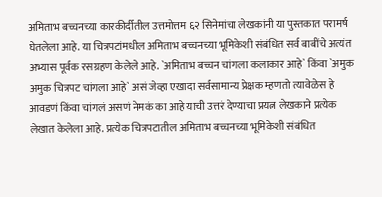अमिताभ बच्चनच्या कारकीर्दीतील उत्तमोत्तम ६२ सिनेमांचा लेखकांनी या पुस्तकात परामर्ष घेतलेला आहे. या चित्रपटांमधील अमिताभ बच्चनच्या भूमिकेशी संबंधित सर्व बाबींचे अत्यंत अभ्यास पूर्वक रसग्रहण केलेले आहे. `अमिताभ बच्चन चांगला कलाकार आहे` किंवा `अमुक अमुक चित्रपट चांगला आहे` असं जेव्हा एखादा सर्वसामान्य प्रेक्षक म्हणतो त्यावेळेस हे आवडणं किंवा चांगलं असणं नेमकं का आहे याची उत्तरं देण्याचा प्रयत्न लेखकाने प्रत्येक लेखात केलेला आहे. प्रत्येक चित्रपटातील अमिताभ बच्चनच्या भूमिकेशी संबंधित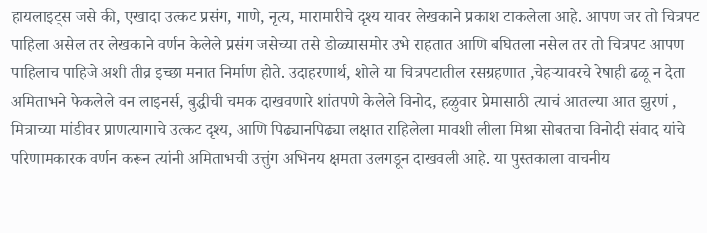हायलाइट्स जसे की, एखादा उत्कट प्रसंग, गाणे, नृत्य, मारामारीचे दृश्य यावर लेखकाने प्रकाश टाकलेला आहे. आपण जर तो चित्रपट पाहिला असेल तर लेखकाने वर्णन केलेले प्रसंग जसेच्या तसे डोळ्यासमोर उभे राहतात आणि बघितला नसेल तर तो चित्रपट आपण पाहिलाच पाहिजे अशी तीव्र इच्छा मनात निर्माण होते. उदाहरणार्थ, शोले या चित्रपटातील रसग्रहणात ,चेहऱ्यावरचे रेषाही ढळू न देता अमिताभने फेकलेले वन लाइनर्स, बुद्धीची चमक दाखवणारे शांतपणे केलेले विनोद, हळुवार प्रेमासाठी त्याचं आतल्या आत झुरणं , मित्राच्या मांडीवर प्राणत्यागाचे उत्कट दृश्य, आणि पिढ्यानपिढ्या लक्षात राहिलेला मावशी लीला मिश्रा सोबतचा विनोदी संवाद यांचे परिणामकारक वर्णन करून त्यांनी अमिताभची उत्तुंग अभिनय क्षमता उलगडून दाखवली आहे. या पुस्तकाला वाचनीय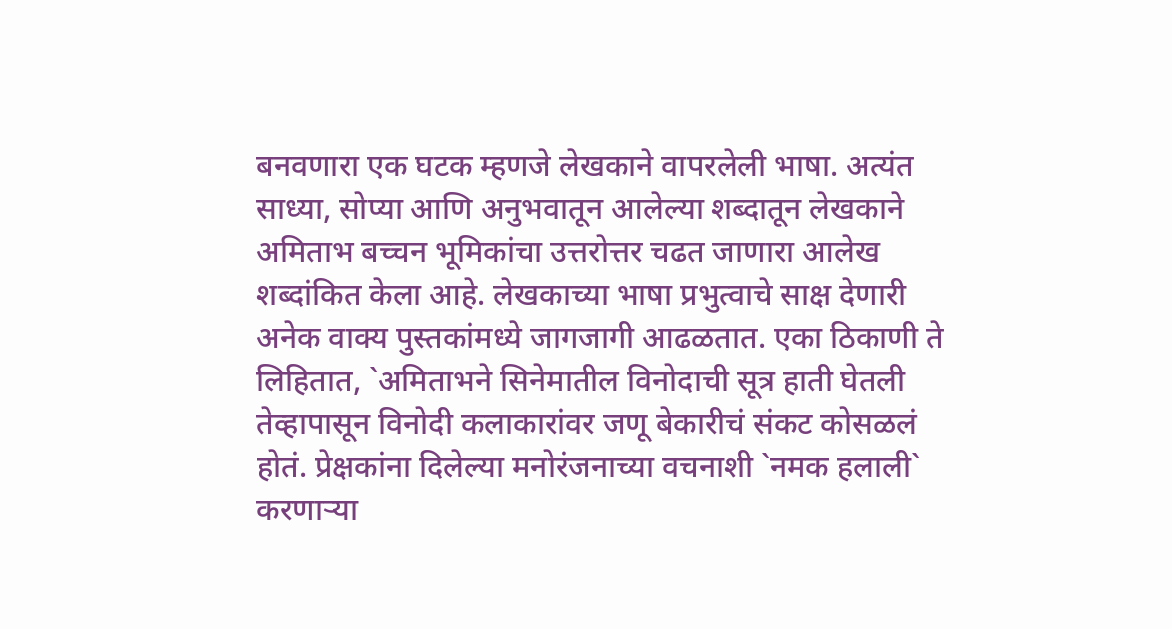बनवणारा एक घटक म्हणजे लेखकाने वापरलेली भाषा. अत्यंत साध्या, सोप्या आणि अनुभवातून आलेल्या शब्दातून लेखकाने अमिताभ बच्चन भूमिकांचा उत्तरोत्तर चढत जाणारा आलेख शब्दांकित केला आहे. लेखकाच्या भाषा प्रभुत्वाचे साक्ष देणारी अनेक वाक्य पुस्तकांमध्ये जागजागी आढळतात. एका ठिकाणी ते लिहितात, `अमिताभने सिनेमातील विनोदाची सूत्र हाती घेतली तेव्हापासून विनोदी कलाकारांवर जणू बेकारीचं संकट कोसळलं होतं. प्रेक्षकांना दिलेल्या मनोरंजनाच्या वचनाशी `नमक हलाली` करणाऱ्या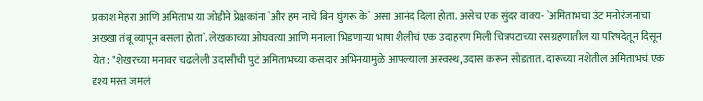प्रकाश मेहरा आणि अमिताभ या जोडीने प्रेक्षकांना `और हम नाचे बिन घुंगरू के` असा आनंद दिला होता. असेच एक सुंदर वाक्य- `अमिताभचा उंट मनोरंजनाचा अख्खा तंबू व्यापून बसला होता`. लेखकाच्या ओघवत्या आणि मनाला भिडणाऱ्या भाषा शैलीचं एक उदाहरण मिली चित्रपटाच्या रसग्रहणातील या परिषदेतून दिसून येत: "शेखरच्या मनावर चढलेली उदासीची पुटं अमिताभच्या कसदार अभिनयामुळे आपल्याला अस्वस्थ,उदास करून सोडतात. दारूच्या नशेतील अमिताभचं एक दृश्य मस्त जमलं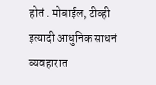होतं . मोबाईल, टीव्ही इत्यादी आधुनिक साधनं व्यवहारात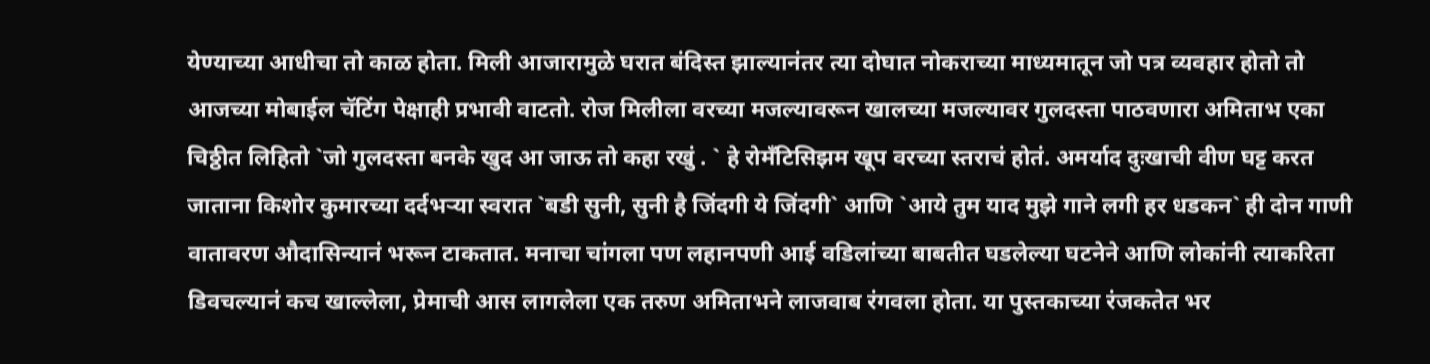येण्याच्या आधीचा तो काळ होता. मिली आजारामुळे घरात बंदिस्त झाल्यानंतर त्या दोघात नोकराच्या माध्यमातून जो पत्र व्यवहार होतो तो आजच्या मोबाईल चॅटिंग पेक्षाही प्रभावी वाटतो. रोज मिलीला वरच्या मजल्यावरून खालच्या मजल्यावर गुलदस्ता पाठवणारा अमिताभ एका चिठ्ठीत लिहितो `जो गुलदस्ता बनके खुद आ जाऊ तो कहा रखुं . ` हे रोमँटिसिझम खूप वरच्या स्तराचं होतं. अमर्याद दुःखाची वीण घट्ट करत जाताना किशोर कुमारच्या दर्दभऱ्या स्वरात `बडी सुनी, सुनी है जिंदगी ये जिंदगी` आणि `आये तुम याद मुझे गाने लगी हर धडकन` ही दोन गाणी वातावरण औदासिन्यानं भरून टाकतात. मनाचा चांगला पण लहानपणी आई वडिलांच्या बाबतीत घडलेल्या घटनेने आणि लोकांनी त्याकरिता डिवचल्यानं कच खाल्लेला, प्रेमाची आस लागलेला एक तरुण अमिताभने लाजवाब रंगवला होता. या पुस्तकाच्या रंजकतेत भर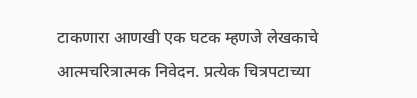टाकणारा आणखी एक घटक म्हणजे लेखकाचे आत्मचरित्रात्मक निवेदन. प्रत्येक चित्रपटाच्या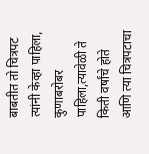बाबतीत तो चित्रपट त्यांनी केव्हा पाहिला, कुणाबरोबर पाहिला,त्यावेळी ते किती वर्षांचे होते आणि त्या चित्रपटाचा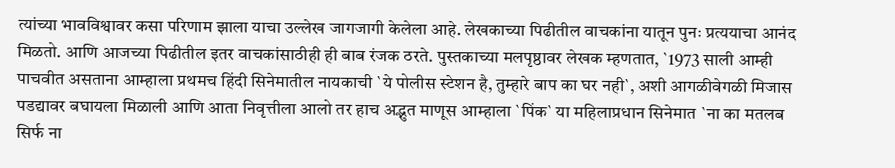त्यांच्या भावविश्वावर कसा परिणाम झाला याचा उल्लेख जागजागी केलेला आहे. लेखकाच्या पिढीतील वाचकांना यातून पुनः प्रत्ययाचा आनंद मिळतो. आणि आजच्या पिढीतील इतर वाचकांसाठीही ही बाब रंजक ठरते. पुस्तकाच्या मलपृष्ठावर लेखक म्हणतात, `1973 साली आम्ही पाचवीत असताना आम्हाला प्रथमच हिंदी सिनेमातील नायकाची `ये पोलीस स्टेशन है, तुम्हारे बाप का घर नही`, अशी आगळीवेगळी मिजास पडद्यावर बघायला मिळाली आणि आता निवृत्तीला आलो तर हाच अद्भुत माणूस आम्हाला `पिंक` या महिलाप्रधान सिनेमात `ना का मतलब सिर्फ ना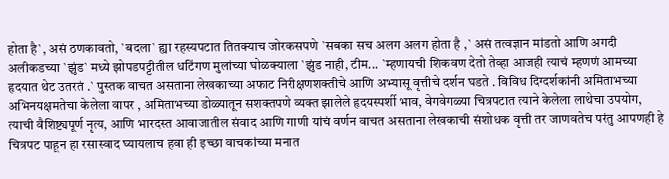होता है`, असं ठणकावतो, `बदला` ह्या रहस्यपटात तितक्याच जोरकसपणे `सबका सच अलग अलग होता है ,` असं तत्वज्ञान मांडतो आणि अगदी अलीकडच्या `झुंड` मध्ये झोपडपट्टीतील धटिंगण मुलांच्या घोळक्याला `झुंड नाही, टीम... `म्हणायची शिकवण देतो तेव्हा आजही त्याचं म्हणणं आमच्या हृदयात थेट उतरतं .` पुस्तक वाचत असताना लेखकाच्या अफाट निरीक्षणशक्तीचे आणि अभ्यासू वृत्तीचे दर्शन घडते . विविध दिग्दर्शकांनी अमिताभच्या अभिनयक्षमतेचा केलेला वापर , अमिताभच्या डोळ्यातून सशक्तपणे व्यक्त झालेले हृदयस्पर्शी भाव, वेगवेगळ्या चित्रपटात त्याने केलेला लाथेचा उपयोग, त्याची वैशिष्ट्यपूर्ण नृत्य, आणि भारदस्त आवाजातील संवाद आणि गाणी यांचं वर्णन वाचत असताना लेखकाची संशोधक वृत्ती तर जाणवतेच परंतु आपणही हे चित्रपट पाहून हा रसास्वाद घ्यायलाच हवा ही इच्छा वाचकांच्या मनात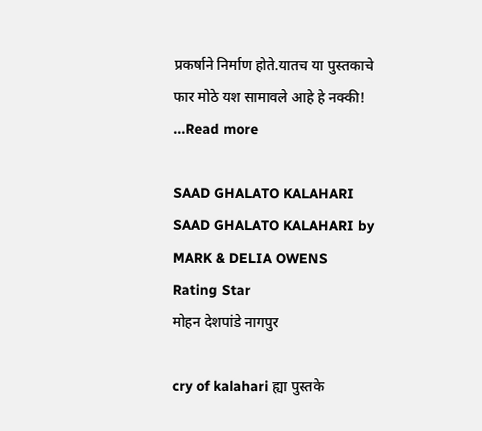प्रकर्षाने निर्माण होते.यातच या पुस्तकाचे फार मोठे यश सामावले आहे हे नक्की! ...Read more

SAAD GHALATO KALAHARI
SAAD GHALATO KALAHARI by MARK & DELIA OWENS Rating Star
मोहन देशपांडे नागपुर

cry of kalahari ह्या पुस्तके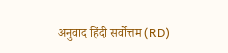अनुवाद हिंदी सर्वोत्तम (RD)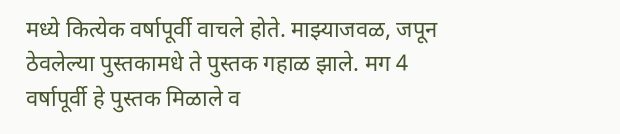मध्ये कित्येक वर्षापूर्वी वाचले होते. माझ्याजवळ, जपून ठेवलेल्या पुस्तकामधे ते पुस्तक गहाळ झाले. मग 4 वर्षापूर्वी हे पुस्तक मिळाले व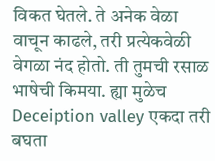विकत घेतले. ते अनेक वेळा वाचून काढले, तरी प्रत्येकवेळी वेगळा नंद होतो. ती तुमची रसाळ भाषेची किमया. ह्या मुळेच Deceiption valley एकदा तरी बघता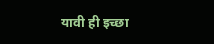यावी ही इच्छा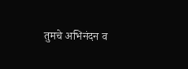तुमचे अभिनंदन व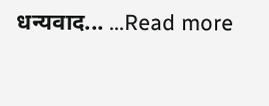धन्यवाद... ...Read more